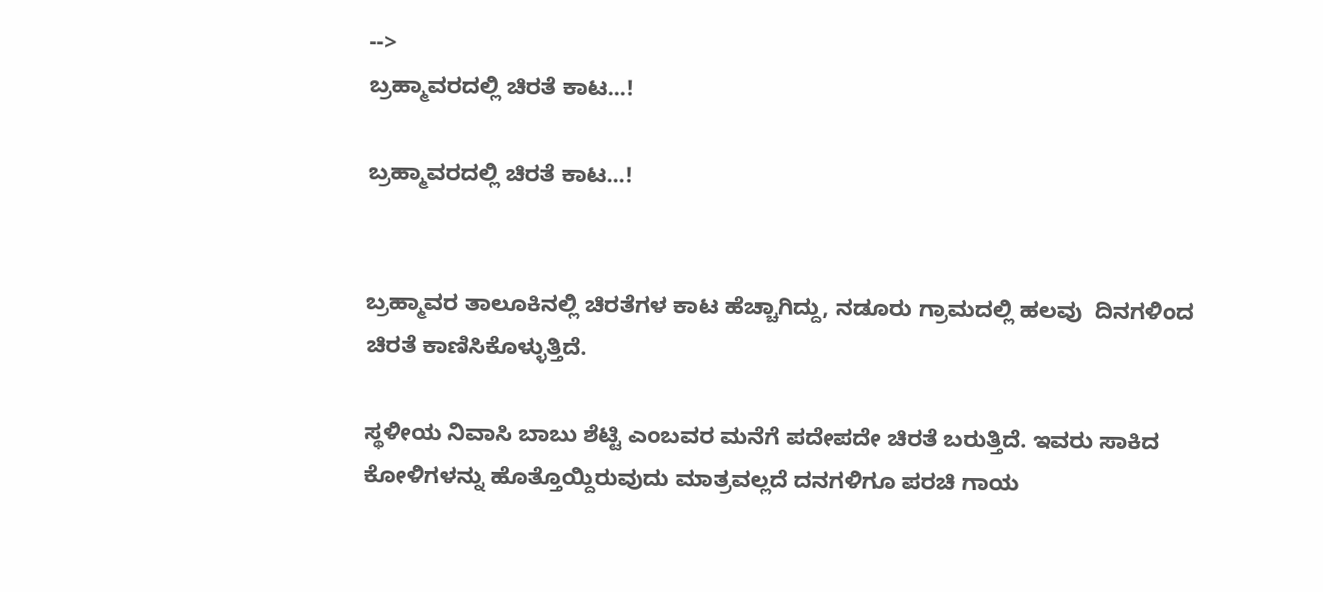-->
ಬ್ರಹ್ಮಾವರದಲ್ಲಿ ಚಿರತೆ ಕಾಟ...!

ಬ್ರಹ್ಮಾವರದಲ್ಲಿ ಚಿರತೆ ಕಾಟ...!


ಬ್ರಹ್ಮಾವರ ತಾಲೂಕಿನಲ್ಲಿ ಚಿರತೆಗಳ ಕಾಟ ಹೆಚ್ಚಾಗಿದ್ದು, ನಡೂರು ಗ್ರಾಮದಲ್ಲಿ ಹಲವು  ದಿನಗಳಿಂದ ಚಿರತೆ ಕಾಣಿಸಿಕೊಳ್ಳುತ್ತಿದೆ.

ಸ್ಥಳೀಯ ನಿವಾಸಿ ಬಾಬು ಶೆಟ್ಟಿ ಎಂಬವರ ಮನೆಗೆ ಪದೇಪದೇ ಚಿರತೆ ಬರುತ್ತಿದೆ. ಇವರು ಸಾಕಿದ ಕೋಳಿಗಳನ್ನು ಹೊತ್ತೊಯ್ದಿರುವುದು ಮಾತ್ರವಲ್ಲದೆ ದನಗಳಿಗೂ ಪರಚಿ ಗಾಯ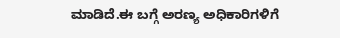ಮಾಡಿದೆ.ಈ ಬಗ್ಗೆ ಅರಣ್ಯ ಅಧಿಕಾರಿಗಳಿಗೆ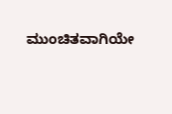ಮುಂಚಿತವಾಗಿಯೇ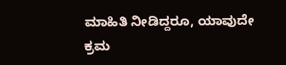ಮಾಹಿತಿ ನೀಡಿದ್ದರೂ, ಯಾವುದೇ ಕ್ರಮ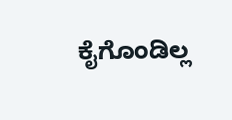ಕೈಗೊಂಡಿಲ್ಲ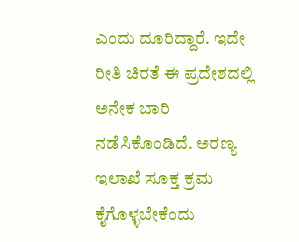ಎಂದು ದೂರಿದ್ದಾರೆ. ಇದೇ ರೀತಿ ಚಿರತೆ ಈ ಪ್ರದೇಶದಲ್ಲಿ ಅನೇಕ ಬಾರಿ ನಡೆಸಿಕೊಂಡಿದೆ. ಅರಣ್ಯ ಇಲಾಖೆ ಸೂಕ್ತ ಕ್ರಮ ಕೈಗೊಳ್ಳಬೇಕೆಂದು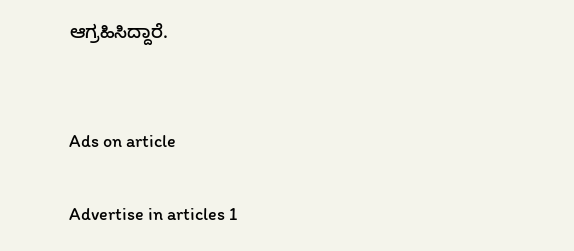ಆಗ್ರಹಿಸಿದ್ದಾರೆ.


Ads on article

Advertise in articles 1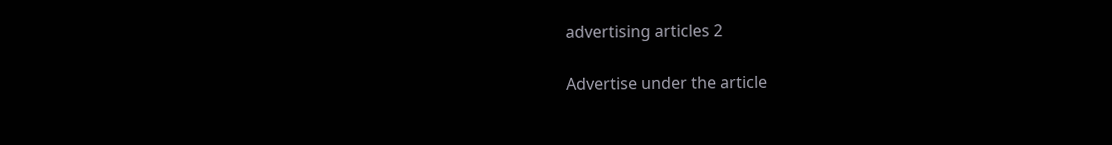advertising articles 2

Advertise under the article